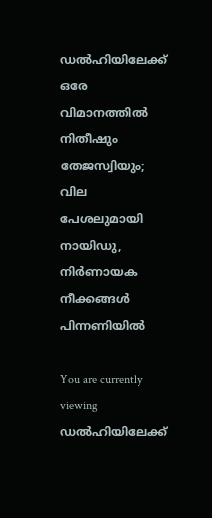ഡല്‍ഹിയിലേക്ക് ഒരേ വിമാനത്തില്‍ നിതീഷും തേജസ്വിയും; വില പേശലുമായി നായിഡു, നിര്‍ണായക നീക്കങ്ങള്‍ പിന്നണിയിൽ

You are currently viewing ഡല്‍ഹിയിലേക്ക്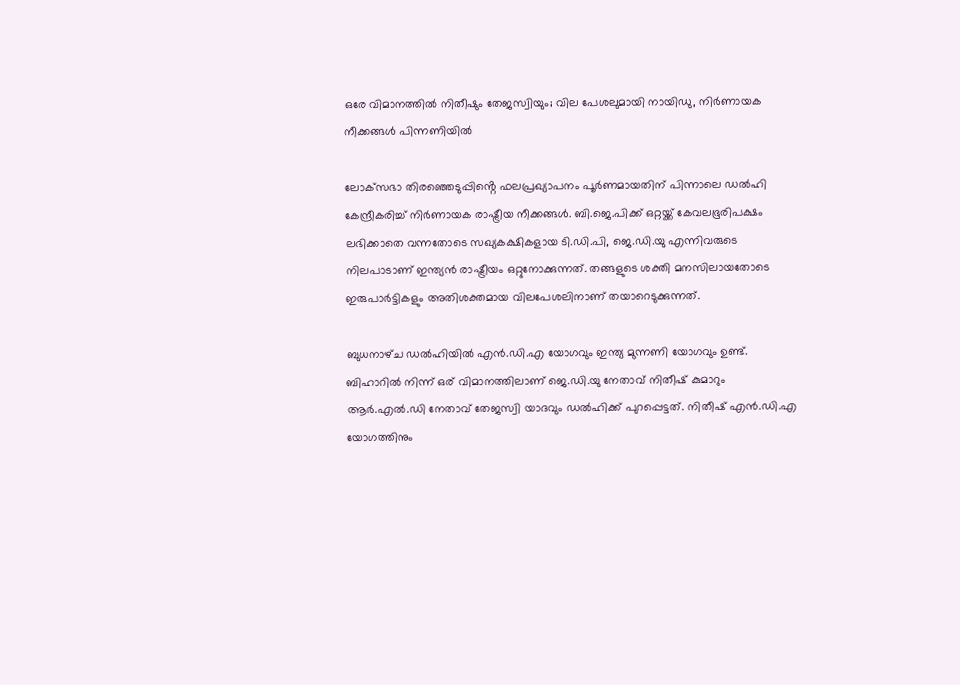ഒരേ വിമാനത്തില്‍ നിതീഷും തേജസ്വിയും; വില പേശലുമായി നായിഡു, നിര്‍ണായക നീക്കങ്ങള്‍ പിന്നണിയിൽ

ലോക്‌സഭാ തിരഞ്ഞെടുപ്പിൻ്റെ ഫലപ്രഖ്യാപനം പൂര്‍ണമായതിന് പിന്നാലെ ഡല്‍ഹി കേന്ദ്രീകരിച്ച് നിര്‍ണായക രാഷ്ട്രീയ നീക്കങ്ങള്‍. ബി.ജെ.പിക്ക് ഒറ്റയ്ക്ക് കേവലഭൂരിപക്ഷം ലഭിക്കാതെ വന്നതോടെ സഖ്യകക്ഷികളായ ടി.ഡി.പി, ജെ.ഡി.യു എന്നിവരുടെ നിലപാടാണ് ഇന്ത്യന്‍ രാഷ്ട്രീയം ഒറ്റുനോക്കുന്നത്. തങ്ങളുടെ ശക്തി മനസിലായതോടെ ഇരുപാര്‍ട്ടികളും അതിശക്തമായ വിലപേശലിനാണ് തയാറെടുക്കുന്നത്.

ബുധനാഴ്‌ച ഡല്‍ഹിയില്‍ എന്‍.ഡി.എ യോഗവും ഇന്ത്യ മുന്നണി യോഗവും ഉണ്ട്. ബിഹാറില്‍ നിന്ന് ഒര് വിമാനത്തിലാണ് ജെ.ഡി.യു നേതാവ് നിതീഷ് കുമാറും ആര്‍.എല്‍.ഡി നേതാവ് തേജസ്വി യാദവും ഡല്‍ഹിക്ക് പുറപ്പെട്ടത്. നിതീഷ് എന്‍.ഡി.എ യോഗത്തിനും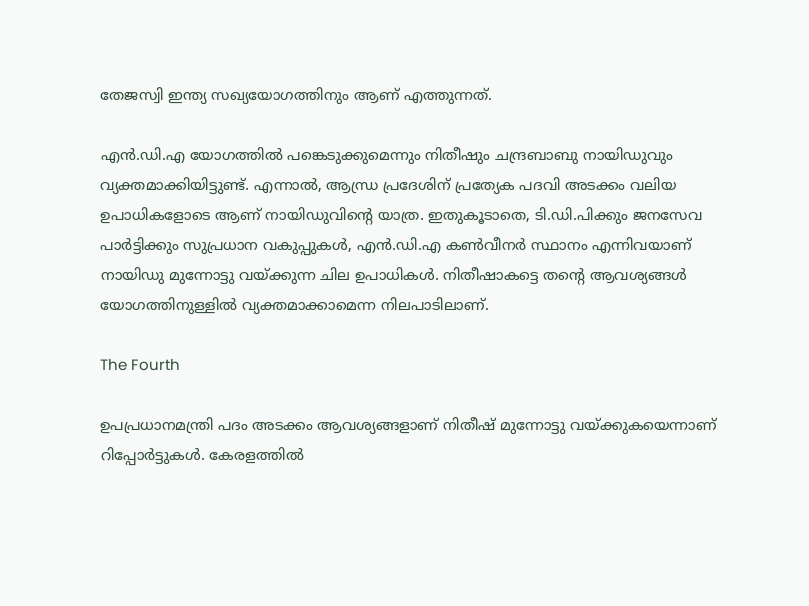തേജസ്വി ഇന്ത്യ സഖ്യയോഗത്തിനും ആണ് എത്തുന്നത്.

എന്‍.ഡി.എ യോഗത്തില്‍ പങ്കെടുക്കുമെന്നും നിതീഷും ചന്ദ്രബാബു നായിഡുവും വ്യക്തമാക്കിയിട്ടുണ്ട്. എന്നാല്‍, ആന്ധ്ര പ്രദേശിന് പ്രത്യേക പദവി അടക്കം വലിയ ഉപാധികളോടെ ആണ് നായിഡുവിൻ്റെ യാത്ര. ഇതുകൂടാതെ, ടി.ഡി.പിക്കും ജനസേവ പാര്‍ട്ടിക്കും സുപ്രധാന വകുപ്പുകള്‍, എന്‍.ഡി.എ കണ്‍വീനര്‍ സ്ഥാനം എന്നിവയാണ് നായിഡു മുന്നോട്ടു വയ്ക്കുന്ന ചില ഉപാധികള്‍. നിതീഷാകട്ടെ തൻ്റെ ആവശ്യങ്ങള്‍ യോഗത്തിനുള്ളില്‍ വ്യക്തമാക്കാമെന്ന നിലപാടിലാണ്.

The Fourth

ഉപപ്രധാനമന്ത്രി പദം അടക്കം ആവശ്യങ്ങളാണ് നിതീഷ് മുന്നോട്ടു വയ്ക്കുകയെന്നാണ് റിപ്പോര്‍ട്ടുകള്‍. കേരളത്തില്‍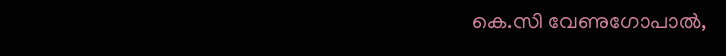കെ.സി വേണുഗോപാല്‍,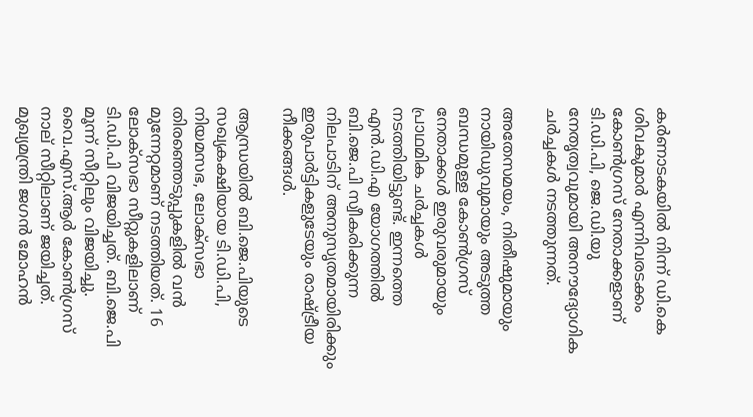കര്‍ണാടകയില്‍ നിന്ന് ഡി.കെ ശിവകുമാര്‍ എന്നിവരടക്കം കോണ്‍ഗ്രസ് നേതാക്കളാണ് ടി.ഡി.പി, ജെ.ഡി.യു നേതൃത്വവുമായി അനൗദ്യോഗിക ചര്‍ച്ചകള്‍ നടത്തുന്നത്.

അതേസമയം, നിതീഷുമായും നായിഡുവുമായും അടുത്ത ബന്ധമുള്ള കോണ്‍ഗ്രസ് നേതാക്കള്‍ ഇരുവരുമായും പ്രാഥമിക ചര്‍ച്ചകള്‍ നടത്തിയിട്ടുണ്ട്. ഇന്നത്തെ എന്‍.ഡി.എ യോഗത്തില്‍ ബി.ജെ.പി സ്വീകരിക്കുന്ന നിലപാടിന് അനുസൃതമായിരിക്കും ഇരുപാര്‍ട്ടികളുടേയും രാഷ്ട്രീയ നീക്കങ്ങള്‍.

ആന്ധ്രയില്‍ ബി.ജെ.പിയുടെ സഖ്യകക്ഷിയായ ടി.ഡി.പി, നിയമസഭ, ലോക്‌സഭാ തിരഞ്ഞെടുപ്പുകളില്‍ വന്‍ മുന്നേറ്റമാണ് നടത്തിയത്. 16 ലോക്‌സഭാ സീറ്റുകളിലാണ് ടി.ഡി.പി വിജയിച്ചത്. ബി.ജെ.പി മൂന്ന് സീറ്റിലും വിജയിച്ചു. വൈ.എസ്.ആര്‍ കോണ്‍ഗ്രസ് നാല് സീറ്റിലാണ് ജയിച്ചത്. മുഖ്യമന്ത്രി ജഗന്‍ മോഹന്‍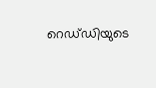റെഡ്‌ഡിയുടെ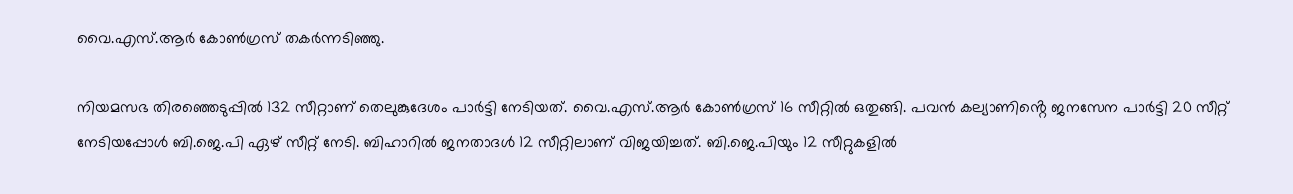വൈ.എസ്.ആര്‍ കോണ്‍ഗ്രസ് തകര്‍ന്നടിഞ്ഞു.

നിയമസഭ തിരഞ്ഞെടുപ്പില്‍ 132 സീറ്റാണ് തെലുങ്കുദേശം പാര്‍ട്ടി നേടിയത്. വൈ.എസ്.ആര്‍ കോണ്‍ഗ്രസ് 16 സീറ്റില്‍ ഒതുങ്ങി. പവന്‍ കല്യാണിൻ്റെ ജനസേന പാര്‍ട്ടി 20 സീറ്റ് നേടിയപ്പോള്‍ ബി.ജെ.പി ഏഴ് സീറ്റ് നേടി. ബിഹാറില്‍ ജനതാദള്‍ 12 സീറ്റിലാണ് വിജയിച്ചത്. ബി.ജെ.പിയും 12 സീറ്റുകളില്‍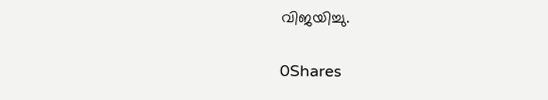വിജയിച്ചു.

0Shares